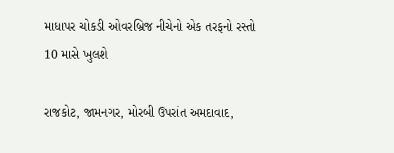માધાપર ચોકડી ઓવરબ્રિજ નીચેનો એક તરફનો રસ્તો 10 માસે ખુલશે

રાજકોટ, જામનગર, મોરબી ઉપરાંત અમદાવાદ,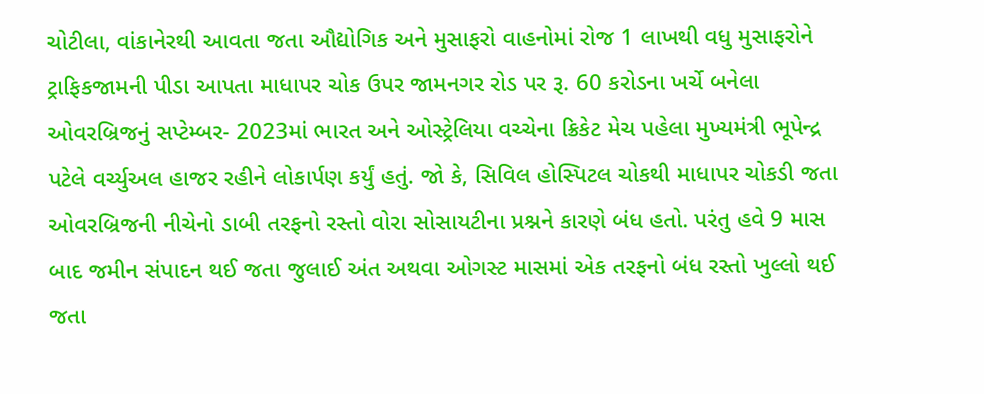ચોટીલા, વાંકાનેરથી આવતા જતા ઔદ્યોગિક અને મુસાફરો વાહનોમાં રોજ 1 લાખથી વધુ મુસાફરોને ટ્રાફિકજામની પીડા આપતા માધાપર ચોક ઉપર જામનગર રોડ પર રૂ. 60 કરોડના ખર્ચે બનેલા ઓવરબ્રિજનું સપ્ટેમ્બર- 2023માં ભારત અને ઓસ્ટ્રેલિયા વચ્ચેના ક્રિકેટ મેચ પહેલા મુખ્યમંત્રી ભૂપેન્દ્ર પટેલે વર્ચ્યુઅલ હાજર રહીને લોકાર્પણ કર્યું હતું. જો કે, સિવિલ હોસ્પિટલ ચોકથી માધાપર ચોકડી જતા ઓવરબ્રિજની નીચેનો ડાબી તરફનો રસ્તો વોરા સોસાયટીના પ્રશ્નને કારણે બંધ હતો. પરંતુ હવે 9 માસ બાદ જમીન સંપાદન થઈ જતા જુલાઈ અંત અથવા ઓગસ્ટ માસમાં એક તરફનો બંધ રસ્તો ખુલ્લો થઈ જતા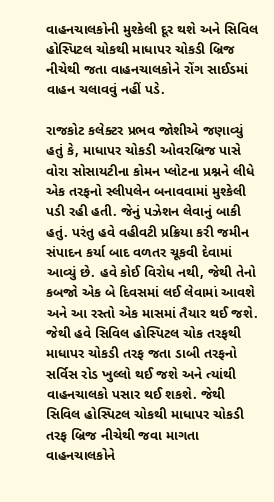વાહનચાલકોની મુશ્કેલી દૂર થશે અને સિવિલ હોસ્પિટલ ચોકથી માધાપર ચોકડી બ્રિજ નીચેથી જતા વાહનચાલકોને રોંગ સાઈડમાં વાહન ચલાવવું નહીં પડે.

રાજકોટ કલેક્ટર પ્રભવ જોશીએ જણાવ્યું હતું કે, માધાપર ચોકડી ઓવરબ્રિજ પાસે વોરા સોસાયટીના કોમન પ્લોટના પ્રશ્નને લીધે એક તરફનો સ્લીપલેન બનાવવામાં મુશ્કેલી પડી રહી હતી. જેનું પઝેશન લેવાનું બાકી હતું. પરંતુ હવે વહીવટી પ્રક્રિયા કરી જમીન સંપાદન કર્યા બાદ વળતર ચૂકવી દેવામાં આવ્યું છે. હવે કોઈ વિરોધ નથી, જેથી તેનો કબજો એક બે દિવસમાં લઈ લેવામાં આવશે અને આ રસ્તો એક માસમાં તૈયાર થઈ જશે. જેથી હવે સિવિલ હોસ્પિટલ ચોક તરફથી માધાપર ચોકડી તરફ જતા ડાબી તરફનો સર્વિસ રોડ ખુલ્લો થઈ જશે અને ત્યાંથી વાહનચાલકો પસાર થઈ શકશે. જેથી સિવિલ હોસ્પિટલ ચોકથી માધાપર ચોકડી તરફ બ્રિજ નીચેથી જવા માગતા વાહનચાલકોને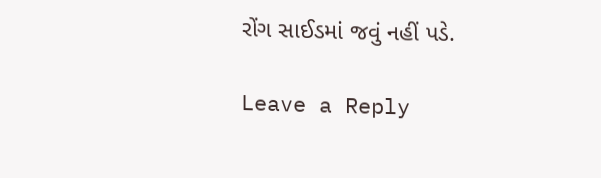રોંગ સાઈડમાં જવું નહીં પડે.

Leave a Reply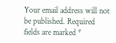Your email address will not be published. Required fields are marked *